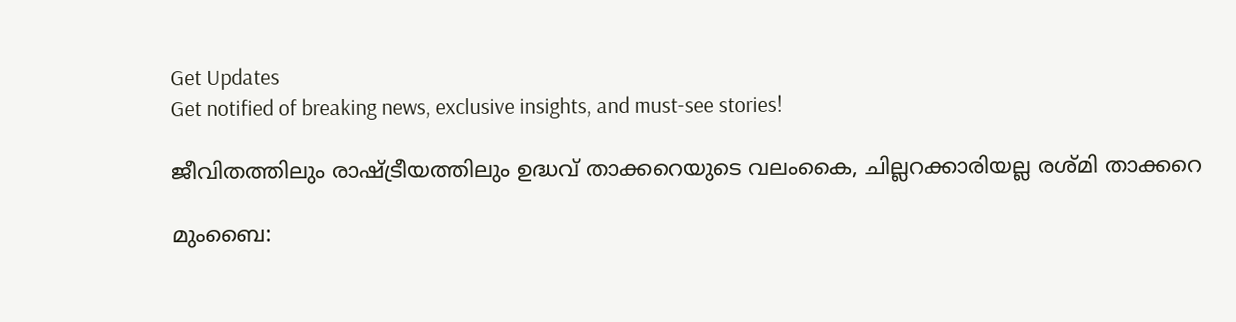Get Updates
Get notified of breaking news, exclusive insights, and must-see stories!

ജീവിതത്തിലും രാഷ്ട്രീയത്തിലും ഉദ്ധവ് താക്കറെയുടെ വലംകൈ, ചില്ലറക്കാരിയല്ല രശ്മി താക്കറെ

മുംബൈ: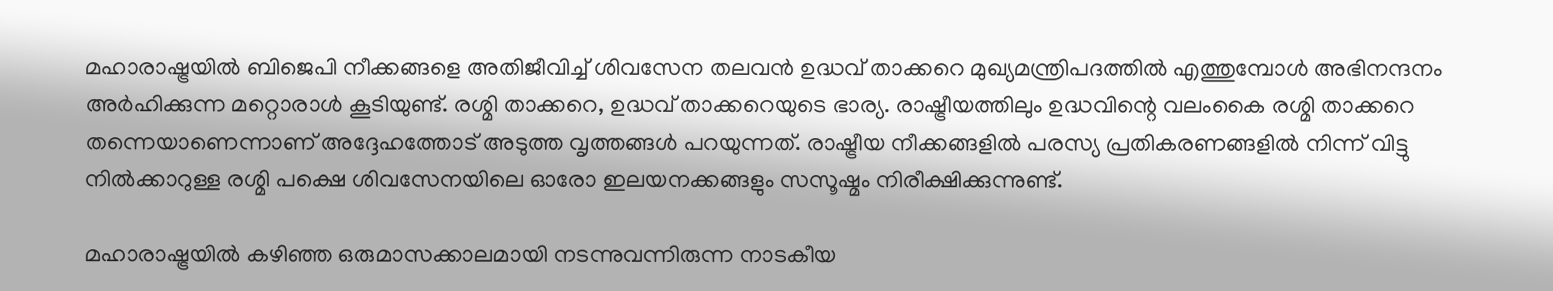മഹാരാഷ്ട്രയിൽ ബിജെപി നീക്കങ്ങളെ അതിജീവിച്ച് ശിവസേന തലവൻ ഉദ്ധവ് താക്കറെ മുഖ്യമന്ത്രിപദത്തിൽ എത്തുമ്പോൾ അഭിനന്ദനം അർഹിക്കുന്ന മറ്റൊരാൾ കൂടിയുണ്ട്. രശ്മി താക്കറെ, ഉദ്ധവ് താക്കറെയുടെ ഭാര്യ. രാഷ്ട്രീയത്തിലും ഉദ്ധവിന്റെ വലംകൈ രശ്മി താക്കറെ തന്നെയാണെന്നാണ് അദ്ദേഹത്തോട് അടുത്ത വൃത്തങ്ങൾ പറയുന്നത്. രാഷ്ട്രീയ നീക്കങ്ങളിൽ പരസ്യ പ്രതികരണങ്ങളിൽ നിന്ന് വിട്ടു നിൽക്കാറുള്ള രശ്മി പക്ഷെ ശിവസേനയിലെ ഓരോ ഇലയനക്കങ്ങളും സസൂഷ്മം നിരീക്ഷിക്കുന്നുണ്ട്.

മഹാരാഷ്ട്രയിൽ കഴിഞ്ഞ ഒരുമാസക്കാലമായി നടന്നുവന്നിരുന്ന നാടകീയ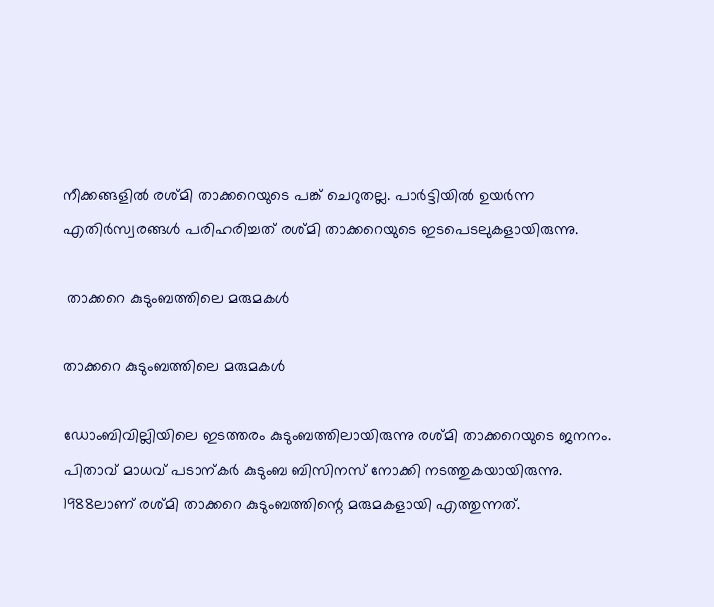നീക്കങ്ങളിൽ രശ്മി താക്കറെയുടെ പങ്ക് ചെറുതല്ല. പാർട്ടിയിൽ ഉയർന്ന എതിർസ്വരങ്ങൾ പരിഹരിച്ചത് രശ്മി താക്കറെയുടെ ഇടപെടലുകളായിരുന്നു.

 താക്കറെ കുടുംബത്തിലെ മരുമകൾ

താക്കറെ കുടുംബത്തിലെ മരുമകൾ

ഡോംബിവില്ലിയിലെ ഇടത്തരം കുടുംബത്തിലായിരുന്നു രശ്മി താക്കറെയുടെ ജനനം. പിതാവ് മാധവ് പടാന്കർ കുടുംബ ബിസിനസ് നോക്കി നടത്തുകയായിരുന്നു. 1988ലാണ് രശ്മി താക്കറെ കുടുംബത്തിന്റെ മരുമകളായി എത്തുന്നത്.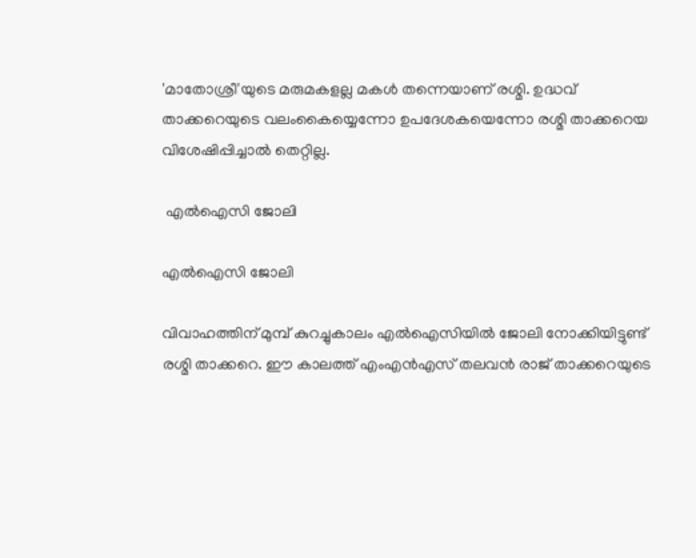'മാതോശ്രീ'യുടെ മരുമകളല്ല മകൾ തന്നെയാണ് രശ്മി. ഉദ്ധവ് താക്കറെയുടെ വലംകൈയ്യെന്നോ ഉപദേശകയെന്നോ രശ്മി താക്കറെയ വിശേഷിപ്പിച്ചാൽ തെറ്റില്ല.

 എൽഐസി ജോലി

എൽഐസി ജോലി

വിവാഹത്തിന് മുമ്പ് കുറച്ചുകാലം എൽഐസിയിൽ ജോലി നോക്കിയിട്ടുണ്ട് രശ്മി താക്കറെ. ഈ കാലത്ത് എംഎൻഎസ് തലവൻ രാജ് താക്കറെയുടെ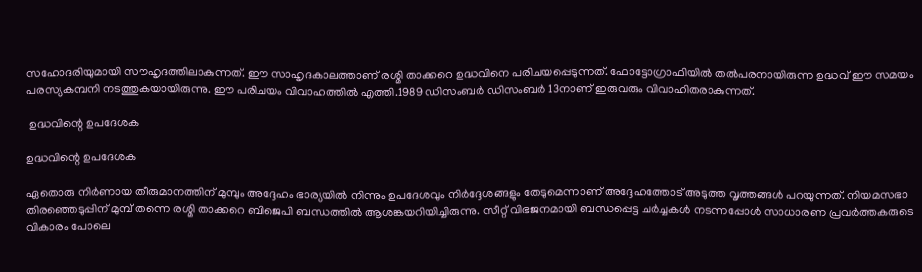സഹോദരിയുമായി സൗഹൃദത്തിലാകുന്നത്. ഈ സാഹൃദകാലത്താണ് രശ്മി താക്കറെ ഉദ്ധവിനെ പരിചയപ്പെടുന്നത്. ഫോട്ടോഗ്രാഫിയിൽ തൽപരനായിരുന്ന ഉദ്ധവ് ഈ സമയം പരസ്യകമ്പനി നടത്തുകയായിരുന്നു. ഈ പരിചയം വിവാഹത്തിൽ എത്തി.1989 ഡിസംബർ ഡിസംബർ 13നാണ് ഇരുവരും വിവാഹിതരാകുന്നത്.

 ഉദ്ധവിന്റെ ഉപദേശക

ഉദ്ധവിന്റെ ഉപദേശക

ഏതൊരു നിർണായ തീരുമാനത്തിന് മുമ്പും അദ്ദേഹം ഭാര്യയിൽ നിന്നും ഉപദേശവും നിർദ്ദേശങ്ങളും തേടുമെന്നാണ് അദ്ദേഹത്തോട് അടുത്ത വൃത്തങ്ങൾ പറയുന്നത്. നിയമസഭാ തിരഞ്ഞെടുപ്പിന് മുമ്പ് തന്നെ രശ്മി താക്കറെ ബിജെപി ബന്ധത്തിൽ ആശങ്കയറിയിച്ചിരുന്നു. സീറ്റ് വിഭജനമായി ബന്ധപ്പെട്ട ചർച്ചകൾ നടന്നപ്പോൾ സാധാരണ പ്രവർത്തകരുടെ വികാരം പോലെ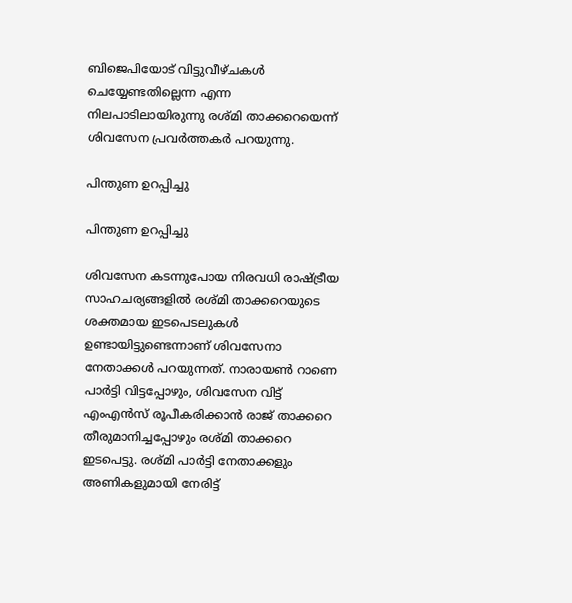ബിജെപിയോട് വിട്ടുവീഴ്ചകൾ ചെയ്യേണ്ടതില്ലെന്ന എന്ന നിലപാടിലായിരുന്നു രശ്മി താക്കറെയെന്ന് ശിവസേന പ്രവർത്തകർ പറയുന്നു.

പിന്തുണ ഉറപ്പിച്ചു

പിന്തുണ ഉറപ്പിച്ചു

ശിവസേന കടന്നുപോയ നിരവധി രാഷ്ട്രീയ സാഹചര്യങ്ങളിൽ രശ്മി താക്കറെയുടെ ശക്തമായ ഇടപെടലുകൾ ഉണ്ടായിട്ടുണ്ടെന്നാണ് ശിവസേനാ നേതാക്കൾ പറയുന്നത്. നാരായൺ റാണെ പാർട്ടി വിട്ടപ്പോഴും, ശിവസേന വിട്ട് എംഎൻസ് രൂപീകരിക്കാൻ രാജ് താക്കറെ തീരുമാനിച്ചപ്പോഴും രശ്മി താക്കറെ ഇടപെട്ടു. രശ്മി പാർട്ടി നേതാക്കളും അണികളുമായി നേരിട്ട്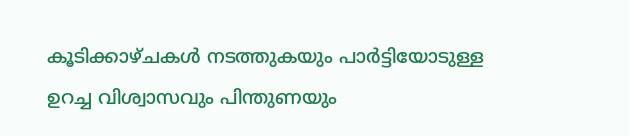കൂടിക്കാഴ്ചകൾ നടത്തുകയും പാർട്ടിയോടുള്ള ഉറച്ച വിശ്വാസവും പിന്തുണയും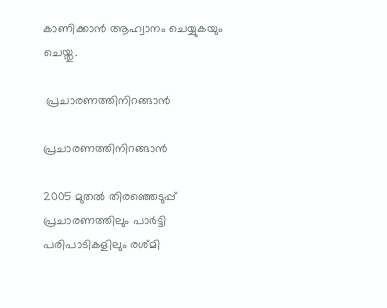കാണിക്കാൻ ആഹ്വാനം ചെയ്യുകയും ചെയ്തു.

 പ്രചാരണത്തിനിറങ്ങാൻ

പ്രചാരണത്തിനിറങ്ങാൻ

2005 മുതൽ തിരഞ്ഞെടുപ്പ് പ്രചാരണത്തിലും പാർട്ടി പരിപാടികളിലും രശ്മി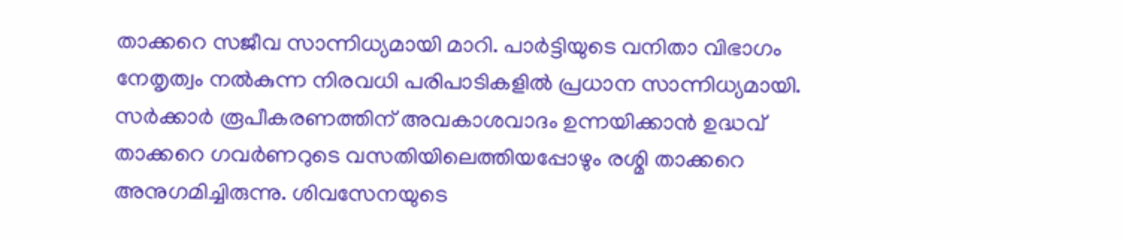താക്കറെ സജീവ സാന്നിധ്യമായി മാറി. പാർട്ടിയുടെ വനിതാ വിഭാഗം നേതൃത്വം നൽകുന്ന നിരവധി പരിപാടികളിൽ പ്രധാന സാന്നിധ്യമായി. സർക്കാർ രൂപീകരണത്തിന് അവകാശവാദം ഉന്നയിക്കാൻ ഉദ്ധവ് താക്കറെ ഗവർണറുടെ വസതിയിലെത്തിയപ്പോഴും രശ്മി താക്കറെ അനുഗമിച്ചിരുന്നു. ശിവസേനയുടെ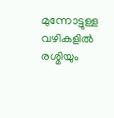മുന്നോട്ടുള്ള വഴികളിൽ രശ്മിയും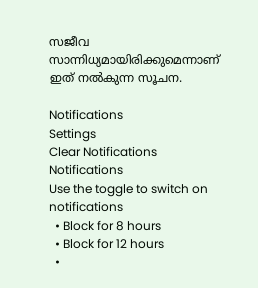സജീവ സാന്നിധ്യമായിരിക്കുമെന്നാണ് ഇത് നൽകുന്ന സൂചന.

Notifications
Settings
Clear Notifications
Notifications
Use the toggle to switch on notifications
  • Block for 8 hours
  • Block for 12 hours
  •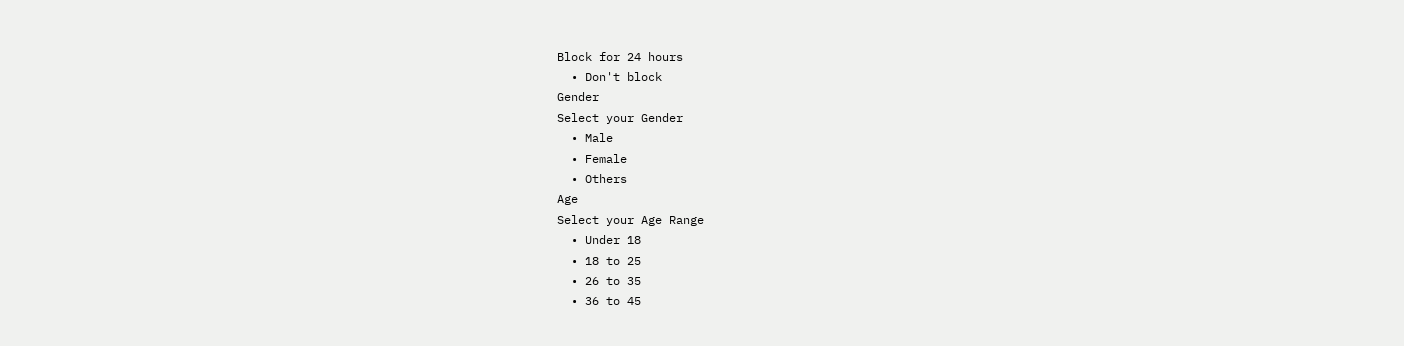Block for 24 hours
  • Don't block
Gender
Select your Gender
  • Male
  • Female
  • Others
Age
Select your Age Range
  • Under 18
  • 18 to 25
  • 26 to 35
  • 36 to 45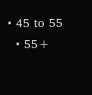• 45 to 55
  • 55+